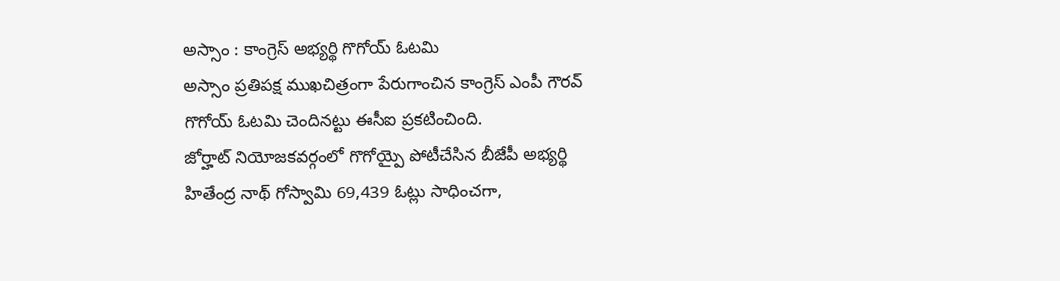అస్సాం : కాంగ్రెస్ అభ్యర్థి గొగోయ్ ఓటమి
అస్సాం ప్రతిపక్ష ముఖచిత్రంగా పేరుగాంచిన కాంగ్రెస్ ఎంపీ గౌరవ్ గొగోయ్ ఓటమి చెందినట్టు ఈసీఐ ప్రకటించింది.
జోర్హాట్ నియోజకవర్గంలో గొగోయ్పై పోటీచేసిన బీజేపీ అభ్యర్థి హితేంద్ర నాథ్ గోస్వామి 69,439 ఓట్లు సాధించగా,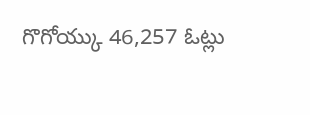గొగోయ్కు 46,257 ఓట్లు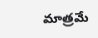మాత్రమే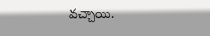వచ్చాయి.